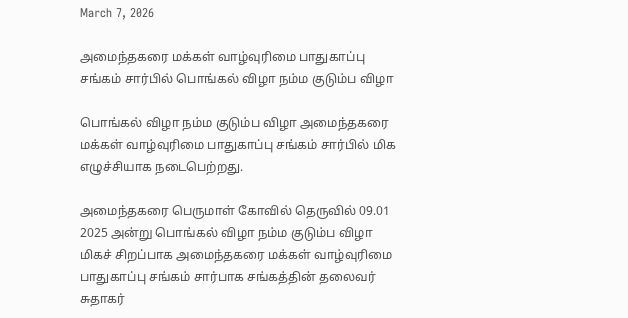March 7, 2026

அமைந்தகரை மக்கள் வாழ்வுரிமை பாதுகாப்பு சங்கம் சார்பில் பொங்கல் விழா நம்ம குடும்ப விழா

பொங்கல் விழா நம்ம குடும்ப விழா அமைந்தகரை மக்கள் வாழ்வுரிமை பாதுகாப்பு சங்கம் சார்பில் மிக எழுச்சியாக நடைபெற்றது.

அமைந்தகரை பெருமாள் கோவில் தெருவில் 09.01 2025 அன்று பொங்கல் விழா நம்ம குடும்ப விழா மிகச் சிறப்பாக அமைந்தகரை மக்கள் வாழ்வுரிமை பாதுகாப்பு சங்கம் சார்பாக சங்கத்தின் தலைவர் சுதாகர்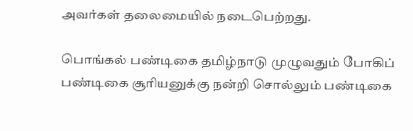அவர்கள் தலைமையில் நடைபெற்றது.

பொங்கல் பண்டிகை தமிழ்நாடு முழுவதும் போகிப் பண்டிகை சூரியனுக்கு நன்றி சொல்லும் பண்டிகை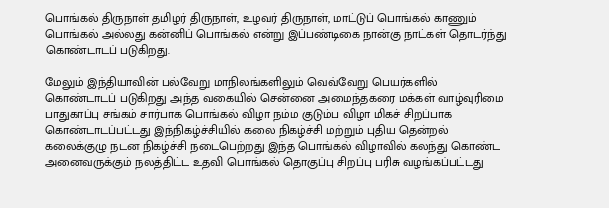பொங்கல் திருநாள் தமிழர் திருநாள், உழவர் திருநாள், மாட்டுப் பொங்கல் காணும் பொங்கல் அல்லது கன்னிப் பொங்கல் என்று இப்பண்டிகை நான்கு நாட்கள் தொடர்ந்து கொண்டாடப் படுகிறது.

மேலும் இந்தியாவின் பல்வேறு மாநிலங்களிலும் வெவ்வேறு பெயர்களில் கொண்டாடப் படுகிறது அந்த வகையில் சென்னை அமைந்தகரை மக்கள் வாழ்வுரிமை பாதுகாப்பு சங்கம் சார்பாக பொங்கல் விழா நம்ம குடும்ப விழா மிகச் சிறப்பாக கொண்டாடப்பட்டது இந்நிகழ்ச்சியில் கலை நிகழ்ச்சி மற்றும் புதிய தென்றல் கலைக்குழு நடன நிகழ்ச்சி நடைபெற்றது இந்த பொங்கல் விழாவில் கலந்து கொண்ட அனைவருக்கும் நலத்திட்ட உதவி பொங்கல் தொகுப்பு சிறப்பு பரிசு வழங்கப்பட்டது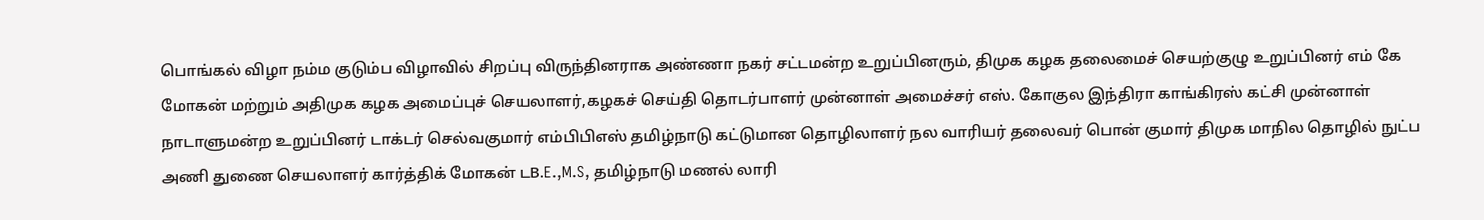பொங்கல் விழா நம்ம குடும்ப விழாவில் சிறப்பு விருந்தினராக அண்ணா நகர் சட்டமன்ற உறுப்பினரும், திமுக கழக தலைமைச் செயற்குழு உறுப்பினர் எம் கே மோகன் மற்றும் அதிமுக கழக அமைப்புச் செயலாளர்,கழகச் செய்தி தொடர்பாளர் முன்னாள் அமைச்சர் எஸ். கோகுல இந்திரா காங்கிரஸ் கட்சி முன்னாள் நாடாளுமன்ற உறுப்பினர் டாக்டர் செல்வகுமார் எம்பிபிஎஸ் தமிழ்நாடு கட்டுமான தொழிலாளர் நல வாரியர் தலைவர் பொன் குமார் திமுக மாநில தொழில் நுட்ப அணி துணை செயலாளர் கார்த்திக் மோகன் டB.E.,M.S, தமிழ்நாடு மணல் லாரி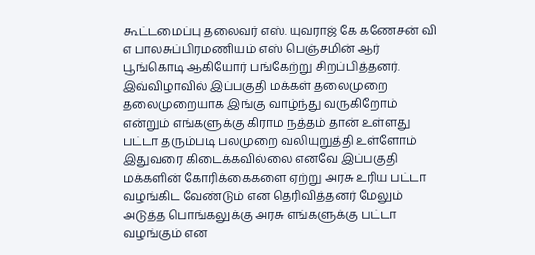கூட்டமைப்பு தலைவர் எஸ். யுவராஜ் கே கணேசன் வி எ பாலசுப்பிரமணியம் எஸ் பெஞ்சமின் ஆர் பூங்கொடி ஆகியோர் பங்கேற்று சிறப்பித்தனர். இவ்விழாவில் இப்பகுதி மக்கள் தலைமுறை தலைமுறையாக இங்கு வாழ்ந்து வருகிறோம் என்றும் எங்களுக்கு கிராம நத்தம் தான் உள்ளது பட்டா தரும்படி பலமுறை வலியுறுத்தி உள்ளோம் இதுவரை கிடைக்கவில்லை எனவே இப்பகுதி மக்களின் கோரிக்கைகளை ஏற்று அரசு உரிய பட்டா வழங்கிட வேண்டும் என தெரிவித்தனர் மேலும் அடுத்த பொங்கலுக்கு அரசு எங்களுக்கு பட்டா வழங்கும் என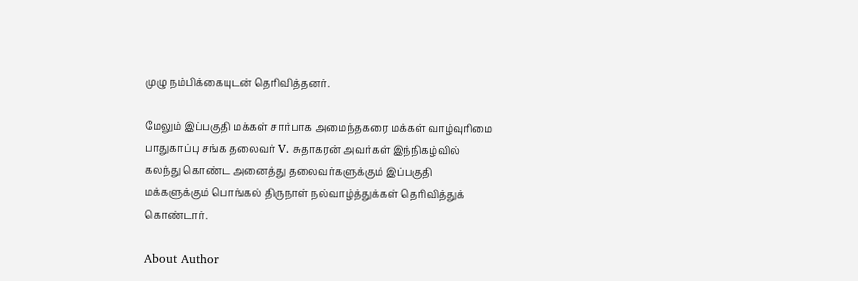முழு நம்பிக்கையுடன் தெரிவித்தனர்.

மேலும் இப்பகுதி மக்கள் சார்பாக அமைந்தகரை மக்கள் வாழ்வுரிமை பாதுகாப்பு சங்க தலைவர் V. சுதாகரன் அவர்கள் இந்நிகழ்வில் கலந்து கொண்ட அனைத்து தலைவர்களுக்கும் இப்பகுதி மக்களுக்கும் பொங்கல் திருநாள் நல்வாழ்த்துக்கள் தெரிவித்துக் கொண்டார்.

About Author